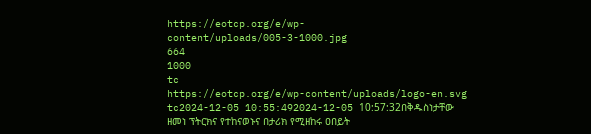https://eotcp.org/e/wp-content/uploads/005-3-1000.jpg
664
1000
tc
https://eotcp.org/e/wp-content/uploads/logo-en.svg
tc2024-12-05 10:55:492024-12-05 10:57:32በቅዱስነታቸው ዘመነ ፕትርክና የተከናወኑና በታሪክ የሚዘከሩ ዐበይት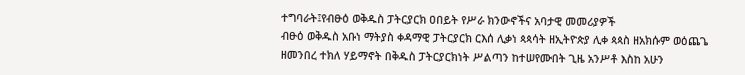ተግባራት፤የብፁዕ ወቅዱስ ፓትርያርክ ዐበይት የሥራ ክንውኖችና አባታዊ መመሪያዎች
ብፁዕ ወቅዱስ አቡነ ማትያስ ቀዳማዊ ፓትርያርክ ርእሰ ሊቃነ ጳጳሳት ዘኢትዮጵያ ሊቀ ጳጳስ ዘአክሱም ወዕጨጌ ዘመንበረ ተክለ ሃይማኖት በቅዱስ ፓትርያርክነት ሥልጣን ከተሠየሙበት ጊዜ አንሥቶ እስከ አሁን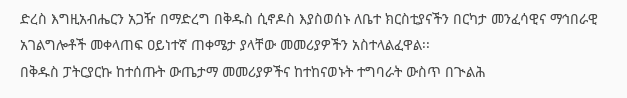ድረስ እግዚአብሔርን አጋዥ በማድረግ በቅዱስ ሲኖዶስ እያስወሰኑ ለቤተ ክርስቲያናችን በርካታ መንፈሳዊና ማኅበራዊ አገልግሎቶች መቀላጠፍ ዐይነተኛ ጠቀሜታ ያላቸው መመሪያዎችን አስተላልፈዋል፡፡
በቅዱስ ፓትርያርኩ ከተሰጡት ውጤታማ መመሪያዎችና ከተከናወኑት ተግባራት ውስጥ በጒልሕ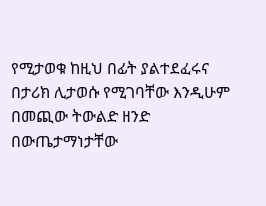የሚታወቁ ከዚህ በፊት ያልተደፈሩና በታሪክ ሊታወሱ የሚገባቸው እንዲሁም በመጪው ትውልድ ዘንድ በውጤታማነታቸው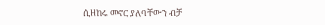ሲዘከሩ መኖር ያለባቸውን ብቻ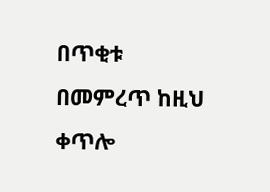በጥቂቱ በመምረጥ ከዚህ ቀጥሎ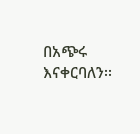በአጭሩ እናቀርባለን፡፡